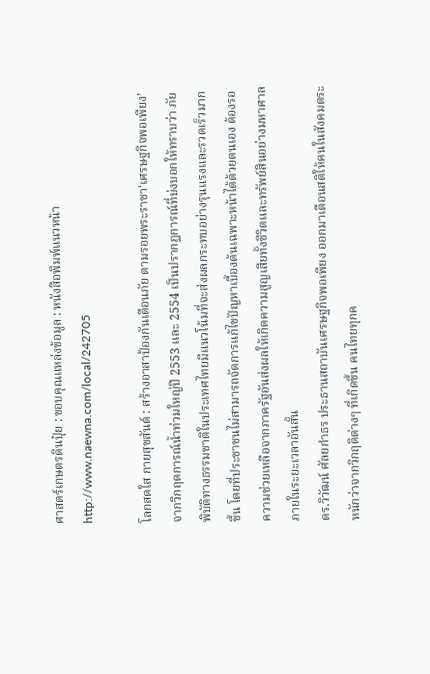ศาสตร์เกษตรดินปุ๋ย : ขอบคุณแหล่งข้อมูล : หนังสือพิมพ์แนวหน้า
http://www.naewna.com/local/242705

โลกสดใส กายสุขสันต์ : สร้างอาสาป้องกันเตือนภัย ตามรอยพระราชา‘เศรษฐกิจพอเพียง’
จากวิกฤตการณ์น้ำท่วมใหญ่ปี 2553 และ 2554 เป็นปรากฏการณ์ที่บ่งบอกให้ทราบว่า ภัยพิบัติทางธรรมชาติในประเทศไทยมีแนวโน้มที่จะส่งผลกระทบอย่างรุนแรงและรวดเร็วมากขึ้น โดยที่ประชาชนไม่สามารถจัดการแก้ไขปัญหาเบื้องต้นเฉพาะหน้าได้ด้วยตนเอง ต้องรอความช่วยเหลือจากภาครัฐอันส่งผลให้เกิดความสูญเสียทั้งชีวิตและทรัพย์สินอย่างมหาศาลภายในระยะเวลาอันสั้น
ดร.วิวัฒน์ ศัลยกำธร ประธานสถาบันเศรษฐกิจพอเพียง ออกมาเตือนสติให้คนในสังคมตระหนักว่าจากวิกฤติต่างๆ ที่เกิดขึ้น คนไทยทุกค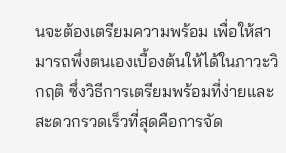นจะต้องเตรียมความพร้อม เพื่อให้สามารถพึ่งตนเองเบื้องต้นให้ได้ในภาวะวิกฤติ ซึ่งวิธีการเตรียมพร้อมที่ง่ายและสะดวกรวดเร็วที่สุดคือการจัด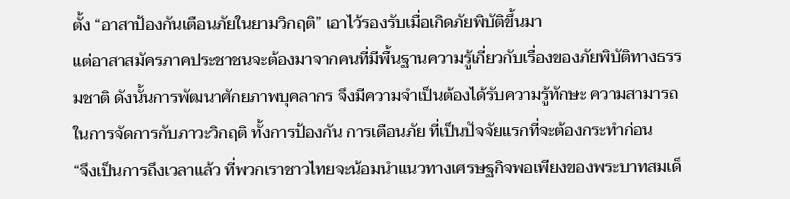ตั้ง “อาสาป้องกันเตือนภัยในยามวิกฤติ” เอาไว้รองรับเมื่อเกิดภัยพิบัติขึ้นมา
แต่อาสาสมัครภาคประชาชนจะต้องมาจากคนที่มีพื้นฐานความรู้เกี่ยวกับเรื่องของภัยพิบัติทางธรรมชาติ ดังนั้นการพัฒนาศักยภาพบุคลากร จึงมีความจำเป็นต้องได้รับความรู้ทักษะ ความสามารถในการจัดการกับภาวะวิกฤติ ทั้งการป้องกัน การเตือนภัย ที่เป็นปัจจัยแรกที่จะต้องกระทำก่อน
“จึงเป็นการถึงเวลาแล้ว ที่พวกเราชาวไทยจะน้อมนำแนวทางเศรษฐกิจพอเพียงของพระบาทสมเด็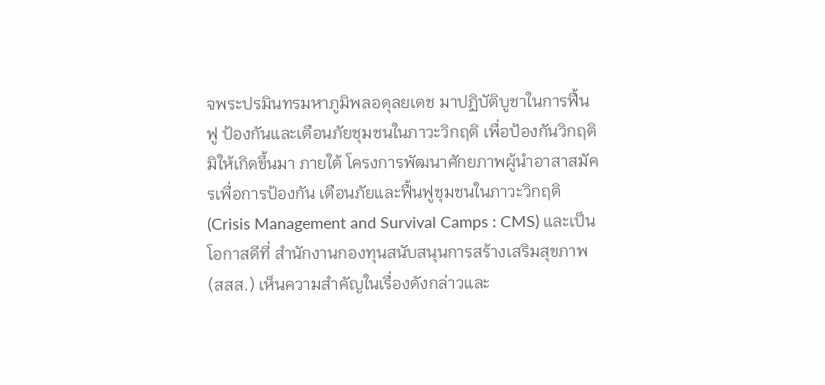จพระปรมินทรมหาภูมิพลอดุลยเดช มาปฏิบัติบูชาในการฟื้นฟู ป้องกันและเตือนภัยชุมชนในภาวะวิกฤติ เพื่อป้องกันวิกฤติ มิให้เกิดขึ้นมา ภายใต้ โครงการพัฒนาศักยภาพผู้นำอาสาสมัครเพื่อการป้องกัน เตือนภัยและฟื้นฟูชุมชนในภาวะวิกฤติ (Crisis Management and Survival Camps : CMS) และเป็นโอกาสดีที่ สำนักงานกองทุนสนับสนุนการสร้างเสริมสุขภาพ (สสส.) เห็นความสำคัญในเรื่องดังกล่าวและ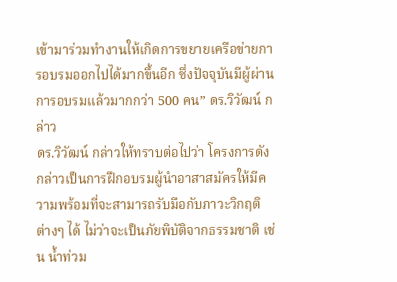เข้ามาร่วมทำงานให้เกิดการขยายเครือข่ายการอบรมออกไปได้มากขึ้นอีก ซึ่งปัจจุบันมีผู้ผ่านการอบรมแล้วมากกว่า 500 คน” ดร.วิวัฒน์ กล่าว
ดร.วิวัฒน์ กล่าวให้ทราบต่อไปว่า โครงการดังกล่าวเป็นการฝึกอบรมผู้นำอาสาสมัครให้มีความพร้อมที่จะสามารถรับมือกับภาวะวิกฤติต่างๆ ได้ ไม่ว่าจะเป็นภัยพิบัติจากธรรมชาติ เช่น น้ำท่วม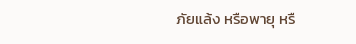ภัยแล้ง หรือพายุ หรื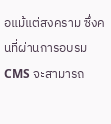อแม้แต่สงคราม ซึ่งคนที่ผ่านการอบรม CMS จะสามารถ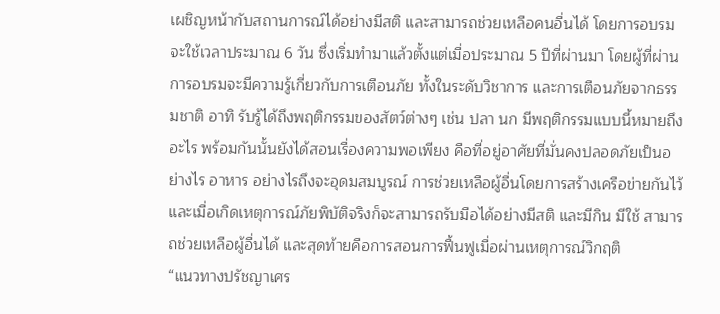เผชิญหน้ากับสถานการณ์ได้อย่างมีสติ และสามารถช่วยเหลือคนอื่นได้ โดยการอบรมจะใช้เวลาประมาณ 6 วัน ซึ่งเริ่มทำมาแล้วตั้งแต่เมื่อประมาณ 5 ปีที่ผ่านมา โดยผู้ที่ผ่านการอบรมจะมีความรู้เกี่ยวกับการเตือนภัย ทั้งในระดับวิชาการ และการเตือนภัยจากธรรมชาติ อาทิ รับรู้ได้ถึงพฤติกรรมของสัตว์ต่างๆ เช่น ปลา นก มีพฤติกรรมแบบนี้หมายถึงอะไร พร้อมกันนั้นยังได้สอนเรื่องความพอเพียง คือที่อยู่อาศัยที่มั่นคงปลอดภัยเป็นอย่างไร อาหาร อย่างไรถึงจะอุดมสมบูรณ์ การช่วยเหลือผู้อื่นโดยการสร้างเครือข่ายกันไว้ และเมื่อเกิดเหตุการณ์ภัยพิบัติจริงก็จะสามารถรับมือได้อย่างมีสติ และมีกิน มีใช้ สามารถช่วยเหลือผู้อื่นได้ และสุดท้ายคือการสอนการฟื้นฟูเมื่อผ่านเหตุการณ์วิกฤติ
“แนวทางปรัชญาเศร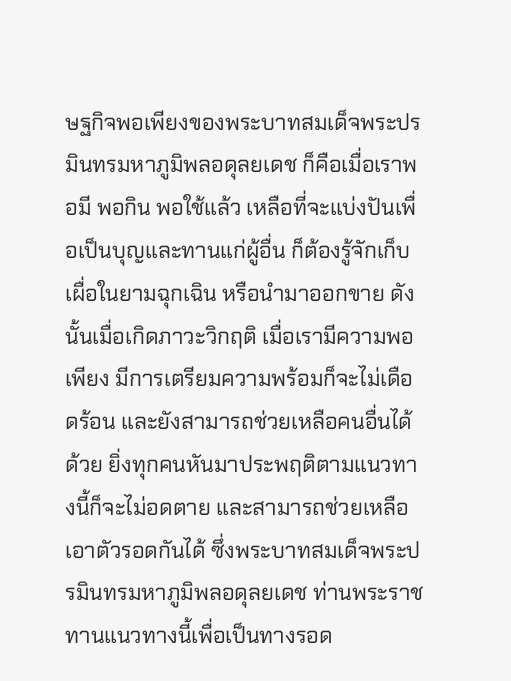ษฐกิจพอเพียงของพระบาทสมเด็จพระปรมินทรมหาภูมิพลอดุลยเดช ก็คือเมื่อเราพอมี พอกิน พอใช้แล้ว เหลือที่จะแบ่งปันเพื่อเป็นบุญและทานแก่ผู้อื่น ก็ต้องรู้จักเก็บเผื่อในยามฉุกเฉิน หรือนำมาออกขาย ดังนั้นเมื่อเกิดภาวะวิกฤติ เมื่อเรามีความพอเพียง มีการเตรียมความพร้อมก็จะไม่เดือดร้อน และยังสามารถช่วยเหลือคนอื่นได้ด้วย ยิ่งทุกคนหันมาประพฤติตามแนวทางนี้ก็จะไม่อดตาย และสามารถช่วยเหลือเอาตัวรอดกันได้ ซึ่งพระบาทสมเด็จพระปรมินทรมหาภูมิพลอดุลยเดช ท่านพระราชทานแนวทางนี้เพื่อเป็นทางรอด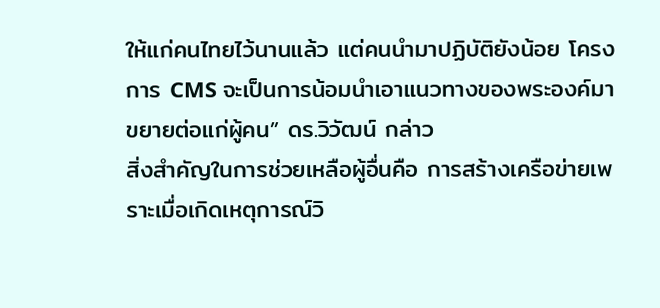ให้แก่คนไทยไว้นานแล้ว แต่คนนำมาปฏิบัติยังน้อย โครงการ CMS จะเป็นการน้อมนำเอาแนวทางของพระองค์มาขยายต่อแก่ผู้คน” ดร.วิวัฒน์ กล่าว
สิ่งสำคัญในการช่วยเหลือผู้อื่นคือ การสร้างเครือข่ายเพราะเมื่อเกิดเหตุการณ์วิ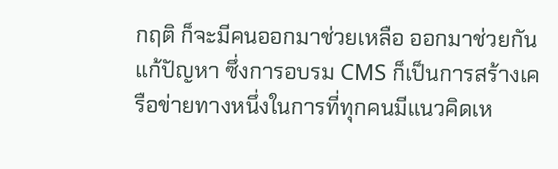กฤติ ก็จะมีคนออกมาช่วยเหลือ ออกมาช่วยกัน แก้ปัญหา ซึ่งการอบรม CMS ก็เป็นการสร้างเครือข่ายทางหนึ่งในการที่ทุกคนมีแนวคิดเห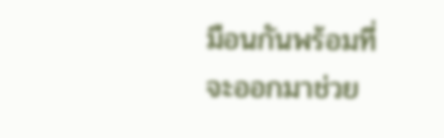มือนกันพร้อมที่จะออกมาช่วย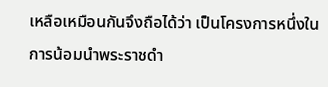เหลือเหมือนกันจึงถือได้ว่า เป็นโครงการหนึ่งในการน้อมนำพระราชดำ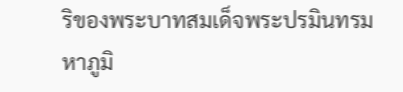ริของพระบาทสมเด็จพระปรมินทรมหาภูมิ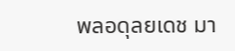พลอดุลยเดช มา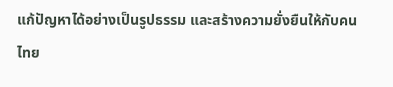แก้ปัญหาได้อย่างเป็นรูปธรรม และสร้างความยั่งยืนให้กับคนไทย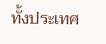ทั้งประเทศ